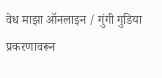वेध माझा ऑनलाइन / गुंगी गुडिया प्रकरणावरून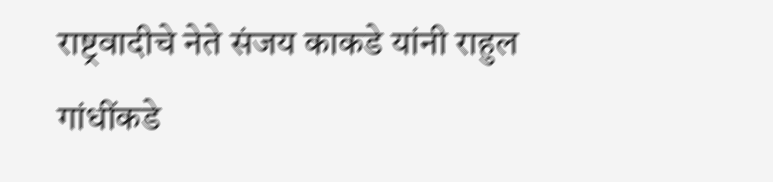राष्ट्रवादीचे नेते संजय काकडे यांनी राहुल गांधींकडे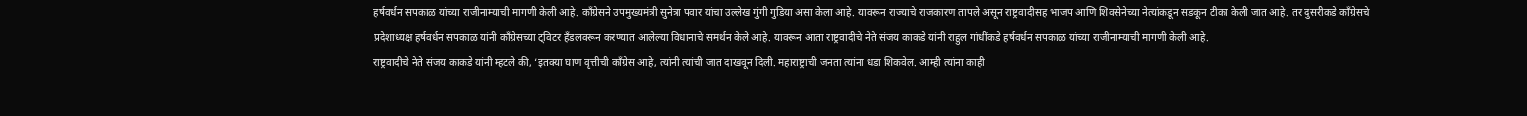हर्षवर्धन सपकाळ यांच्या राजीनाम्याची मागणी केली आहे. काँग्रेसने उपमुख्यमंत्री सुनेत्रा पवार यांचा उल्लेख गुंगी गुडिया असा केला आहे. यावरून राज्याचे राजकारण तापले असून राष्ट्रवादीसह भाजप आणि शिवसेनेच्या नेत्यांकडून सडकून टीका केली जात आहे. तर दुसरीकडे काँग्रेसचे प्रदेशाध्यक्ष हर्षवर्धन सपकाळ यांनी काँग्रेसच्या ट्विटर हँडलवरून करण्यात आलेल्या विधानाचे समर्थन केले आहे. यावरून आता राष्ट्रवादीचे नेते संजय काकडे यांनी राहुल गांधींकडे हर्षवर्धन सपकाळ यांच्या राजीनाम्याची मागणी केली आहे.
राष्ट्रवादीचे नेते संजय काकडे यांनी म्हटले की, ‘इतक्या घाण वृत्तीची काँग्रेस आहे, त्यांनी त्यांची जात दाखवून दिली. महाराष्ट्राची जनता त्यांना धडा शिकवेल. आम्ही त्यांना काही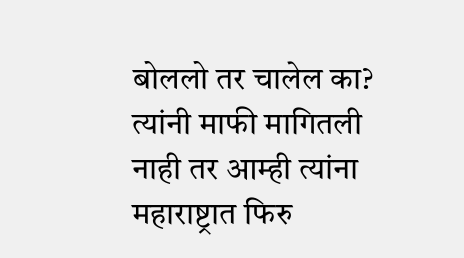बोललो तर चालेल का? त्यांनी माफी मागितली नाही तर आम्ही त्यांना महाराष्ट्रात फिरु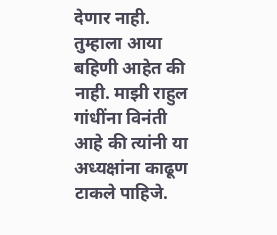देणार नाही. तुम्हाला आया बहिणी आहेत की नाही. माझी राहुल गांधींना विनंती आहे की त्यांनी या अध्यक्षांना काढूण टाकले पाहिजे.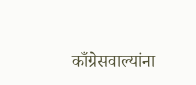काँग्रेसवाल्यांना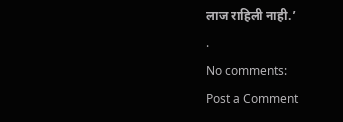लाज राहिली नाही.’
.
No comments:
Post a Comment